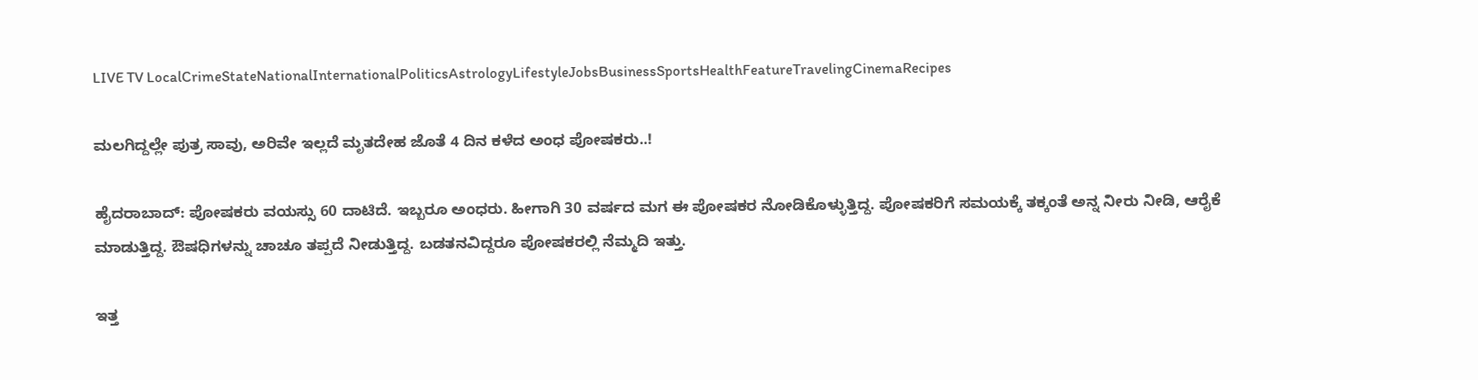LIVE TV LocalCrimeStateNationalInternationalPoliticsAstrologyLifestyleJobsBusinessSportsHealthFeatureTravelingCinemaRecipes

ಮಲಗಿದ್ದಲ್ಲೇ ಪುತ್ರ ಸಾವು, ಅರಿವೇ ಇಲ್ಲದೆ ಮೃತದೇಹ ಜೊತೆ 4 ದಿನ ಕಳೆದ ಅಂಧ ಪೋಷಕರು..!

ಹೈದರಾಬಾದ್: ಪೋಷಕರು ವಯಸ್ಸು 60 ದಾಟಿದೆ. ಇಬ್ಬರೂ ಅಂಧರು. ಹೀಗಾಗಿ 30 ವರ್ಷದ ಮಗ ಈ ಪೋಷಕರ ನೋಡಿಕೊಳ್ಳುತ್ತಿದ್ದ. ಪೋಷಕರಿಗೆ ಸಮಯಕ್ಕೆ ತಕ್ಕಂತೆ ಅನ್ನ ನೀರು ನೀಡಿ, ಆರೈಕೆ ಮಾಡುತ್ತಿದ್ದ. ಔಷಧಿಗಳನ್ನು ಚಾಚೂ ತಪ್ಪದೆ ನೀಡುತ್ತಿದ್ದ. ಬಡತನವಿದ್ದರೂ ಪೋಷಕರಲ್ಲಿ ನೆಮ್ಮದಿ ಇತ್ತು.

ಇತ್ತ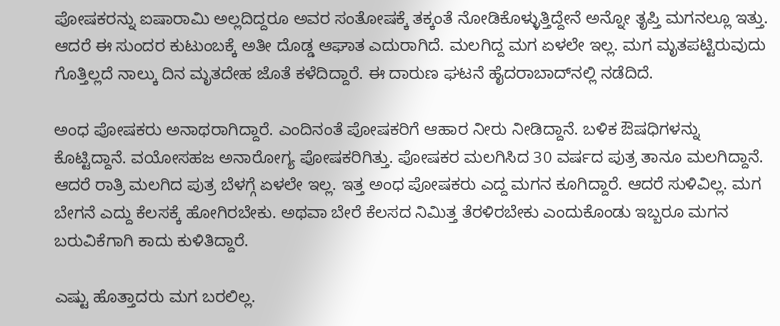ಪೋಷಕರನ್ನು ಐಷಾರಾಮಿ ಅಲ್ಲದಿದ್ದರೂ ಅವರ ಸಂತೋಷಕ್ಕೆ ತಕ್ಕಂತೆ ನೋಡಿಕೊಳ್ಳುತ್ತಿದ್ದೇನೆ ಅನ್ನೋ ತೃಪ್ತಿ ಮಗನಲ್ಲೂ ಇತ್ತು. ಆದರೆ ಈ ಸುಂದರ ಕುಟುಂಬಕ್ಕೆ ಅತೀ ದೊಡ್ಡ ಆಘಾತ ಎದುರಾಗಿದೆ. ಮಲಗಿದ್ದ ಮಗ ಏಳಲೇ ಇಲ್ಲ. ಮಗ ಮೃತಪಟ್ಟಿರುವುದು ಗೊತ್ತಿಲ್ಲದೆ ನಾಲ್ಕು ದಿನ ಮೃತದೇಹ ಜೊತೆ ಕಳೆದಿದ್ದಾರೆ. ಈ ದಾರುಣ ಘಟನೆ ಹೈದರಾಬಾದ್‌ನಲ್ಲಿ ನಡೆದಿದೆ.

ಅಂಧ ಪೋಷಕರು ಅನಾಥರಾಗಿದ್ದಾರೆ. ಎಂದಿನಂತೆ ಪೋಷಕರಿಗೆ ಆಹಾರ ನೀರು ನೀಡಿದ್ದಾನೆ. ಬಳಿಕ ಔಷಧಿಗಳನ್ನು ಕೊಟ್ಟಿದ್ದಾನೆ. ವಯೋಸಹಜ ಅನಾರೋಗ್ಯ ಪೋಷಕರಿಗಿತ್ತು. ಪೋಷಕರ ಮಲಗಿಸಿದ 30 ವರ್ಷದ ಪುತ್ರ ತಾನೂ ಮಲಗಿದ್ದಾನೆ. ಆದರೆ ರಾತ್ರಿ ಮಲಗಿದ ಪುತ್ರ ಬೆಳಗ್ಗೆ ಏಳಲೇ ಇಲ್ಲ. ಇತ್ತ ಅಂಧ ಪೋಷಕರು ಎದ್ದ ಮಗನ ಕೂಗಿದ್ದಾರೆ. ಆದರೆ ಸುಳಿವಿಲ್ಲ. ಮಗ ಬೇಗನೆ ಎದ್ದು ಕೆಲಸಕ್ಕೆ ಹೋಗಿರಬೇಕು. ಅಥವಾ ಬೇರೆ ಕೆಲಸದ ನಿಮಿತ್ತ ತೆರಳಿರಬೇಕು ಎಂದುಕೊಂಡು ಇಬ್ಬರೂ ಮಗನ ಬರುವಿಕೆಗಾಗಿ ಕಾದು ಕುಳಿತಿದ್ದಾರೆ.

ಎಷ್ಟು ಹೊತ್ತಾದರು ಮಗ ಬರಲಿಲ್ಲ.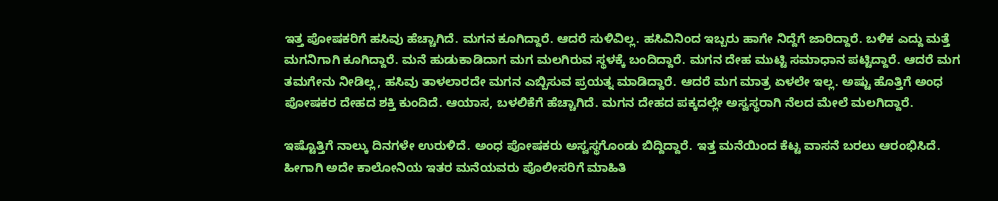ಇತ್ತ ಪೋಷಕರಿಗೆ ಹಸಿವು ಹೆಚ್ಚಾಗಿದೆ. ಮಗನ ಕೂಗಿದ್ದಾರೆ. ಆದರೆ ಸುಳಿವಿಲ್ಲ. ಹಸಿವಿನಿಂದ ಇಬ್ಬರು ಹಾಗೇ ನಿದ್ದೆಗೆ ಜಾರಿದ್ದಾರೆ. ಬಳಿಕ ಎದ್ದು ಮತ್ತೆ ಮಗನಿಗಾಗಿ ಕೂಗಿದ್ದಾರೆ. ಮನೆ ಹುಡುಕಾಡಿದಾಗ ಮಗ ಮಲಗಿರುವ ಸ್ಥಳಕ್ಕೆ ಬಂದಿದ್ದಾರೆ. ಮಗನ ದೇಹ ಮುಟ್ಟಿ ಸಮಾಧಾನ ಪಟ್ಟಿದ್ದಾರೆ. ಆದರೆ ಮಗ ತಮಗೇನು ನೀಡಿಲ್ಲ, ಹಸಿವು ತಾಳಲಾರದೇ ಮಗನ ಎಬ್ಬಿಸುವ ಪ್ರಯತ್ನ ಮಾಡಿದ್ದಾರೆ. ಆದರೆ ಮಗ ಮಾತ್ರ ಏಳಲೇ ಇಲ್ಲ. ಅಷ್ಟು ಹೊತ್ತಿಗೆ ಅಂಧ ಪೋಷಕರ ದೇಹದ ಶಕ್ತಿ ಕುಂದಿದೆ. ಆಯಾಸ, ಬಳಲಿಕೆಗೆ ಹೆಚ್ಚಾಗಿದೆ. ಮಗನ ದೇಹದ ಪಕ್ಕದಲ್ಲೇ ಅಸ್ವಸ್ಥರಾಗಿ ನೆಲದ ಮೇಲೆ ಮಲಗಿದ್ದಾರೆ.

ಇಷ್ಟೊತ್ತಿಗೆ ನಾಲ್ಕು ದಿನಗಳೇ ಉರುಳಿದೆ. ಅಂಧ ಪೋಷಕರು ಅಸ್ವಸ್ಥಗೊಂಡು ಬಿದ್ದಿದ್ದಾರೆ. ಇತ್ತ ಮನೆಯಿಂದ ಕೆಟ್ಟ ವಾಸನೆ ಬರಲು ಆರಂಭಿಸಿದೆ. ಹೀಗಾಗಿ ಅದೇ ಕಾಲೋನಿಯ ಇತರ ಮನೆಯವರು ಪೊಲೀಸರಿಗೆ ಮಾಹಿತಿ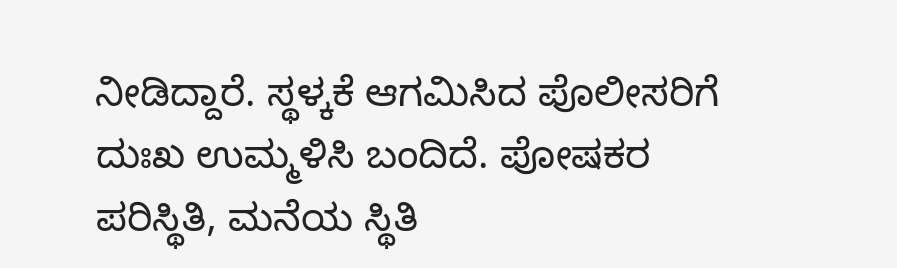ನೀಡಿದ್ದಾರೆ. ಸ್ಥಳ್ಕಕೆ ಆಗಮಿಸಿದ ಪೊಲೀಸರಿಗೆ ದುಃಖ ಉಮ್ಮಳಿಸಿ ಬಂದಿದೆ. ಪೋಷಕರ ಪರಿಸ್ಥಿತಿ, ಮನೆಯ ಸ್ಥಿತಿ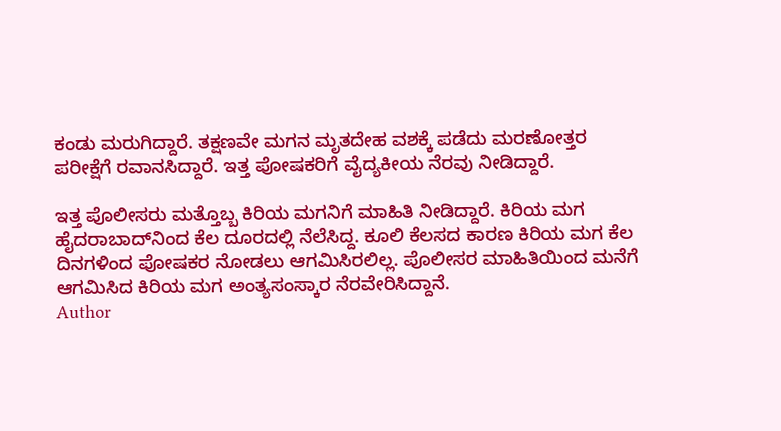ಕಂಡು ಮರುಗಿದ್ದಾರೆ. ತಕ್ಷಣವೇ ಮಗನ ಮೃತದೇಹ ವಶಕ್ಕೆ ಪಡೆದು ಮರಣೋತ್ತರ ಪರೀಕ್ಷೆಗೆ ರವಾನಸಿದ್ದಾರೆ. ಇತ್ತ ಪೋಷಕರಿಗೆ ವೈದ್ಯಕೀಯ ನೆರವು ನೀಡಿದ್ದಾರೆ.

ಇತ್ತ ಪೊಲೀಸರು ಮತ್ತೊಬ್ಬ ಕಿರಿಯ ಮಗನಿಗೆ ಮಾಹಿತಿ ನೀಡಿದ್ದಾರೆ. ಕಿರಿಯ ಮಗ ಹೈದರಾಬಾದ್‌ನಿಂದ ಕೆಲ ದೂರದಲ್ಲಿ ನೆಲೆಸಿದ್ದ. ಕೂಲಿ ಕೆಲಸದ ಕಾರಣ ಕಿರಿಯ ಮಗ ಕೆಲ ದಿನಗಳಿಂದ ಪೋಷಕರ ನೋಡಲು ಆಗಮಿಸಿರಲಿಲ್ಲ. ಪೊಲೀಸರ ಮಾಹಿತಿಯಿಂದ ಮನೆಗೆ ಆಗಮಿಸಿದ ಕಿರಿಯ ಮಗ ಅಂತ್ಯಸಂಸ್ಕಾರ ನೆರವೇರಿಸಿದ್ದಾನೆ.
Author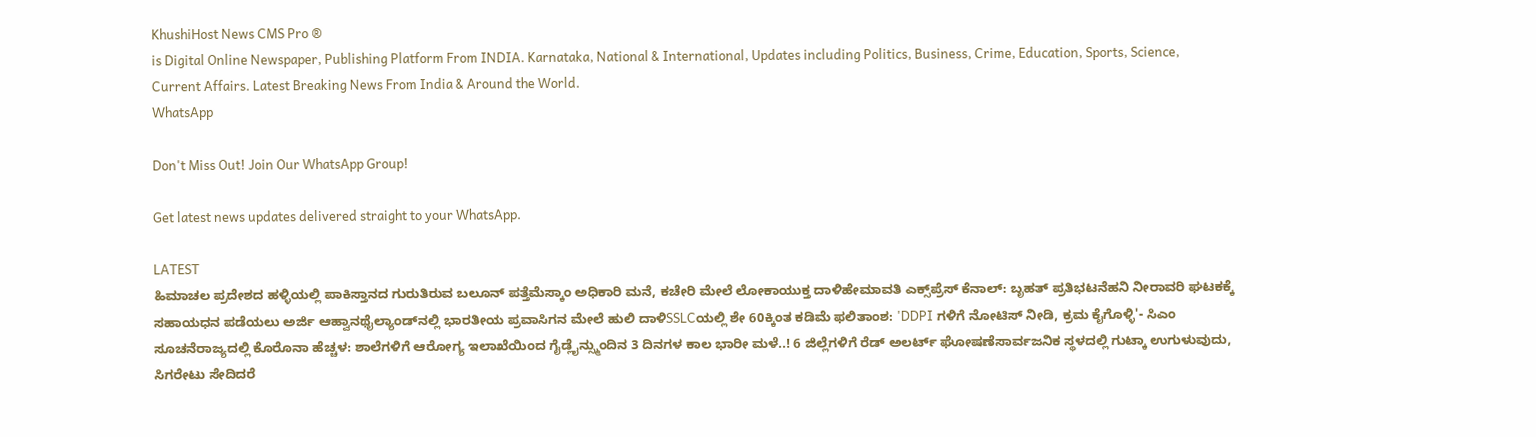KhushiHost News CMS Pro ®
is Digital Online Newspaper, Publishing Platform From INDIA. Karnataka, National & International, Updates including Politics, Business, Crime, Education, Sports, Science, Current Affairs. Latest Breaking News From India & Around the World.
WhatsApp

Don't Miss Out! Join Our WhatsApp Group!

Get latest news updates delivered straight to your WhatsApp.

LATEST
ಹಿಮಾಚಲ ಪ್ರದೇಶದ ಹಳ್ಳಿಯಲ್ಲಿ ಪಾಕಿಸ್ತಾನದ ಗುರುತಿರುವ ಬಲೂನ್ ಪತ್ತೆಮೆಸ್ಕಾಂ ಅಧಿಕಾರಿ ಮನೆ, ಕಚೇರಿ ಮೇಲೆ ಲೋಕಾಯುಕ್ತ ದಾಳಿಹೇಮಾವತಿ ಎಕ್ಸ್‌ಪ್ರೆಸ್‌ ಕೆನಾಲ್‌: ಬೃಹತ್ ಪ್ರತಿಭಟನೆಹನಿ ನೀರಾವರಿ ಘಟಕಕ್ಕೆ ಸಹಾಯಧನ ಪಡೆಯಲು ಅರ್ಜಿ ಆಹ್ವಾನಥೈಲ್ಯಾಂಡ್‌ನಲ್ಲಿ ಭಾರತೀಯ ಪ್ರವಾಸಿಗನ ಮೇಲೆ ಹುಲಿ ದಾಳಿSSLCಯಲ್ಲಿ‌ ಶೇ 60ಕ್ಕಿಂತ ಕಡಿಮೆ ಫಲಿತಾಂಶ: 'DDPI ಗಳಿಗೆ ನೋಟಿಸ್ ನೀಡಿ, ಕ್ರಮ ಕೈಗೊಳ್ಳಿ'- ಸಿಎಂ ಸೂಚನೆರಾಜ್ಯದಲ್ಲಿ ಕೊರೊನಾ ಹೆಚ್ಚಳ: ಶಾಲೆಗಳಿಗೆ ಆರೋಗ್ಯ ಇಲಾಖೆಯಿಂದ ಗೈಡ್ಲೈನ್ಸ್ಮುಂದಿನ 3 ದಿನಗಳ ಕಾಲ ಭಾರೀ ಮಳೆ..! 6 ಜಿಲ್ಲೆಗಳಿಗೆ ರೆಡ್ ಅಲರ್ಟ್ ಘೋಷಣೆಸಾರ್ವಜನಿಕ ಸ್ಥಳದಲ್ಲಿ ಗುಟ್ಕಾ ಉಗುಳುವುದು, ಸಿಗರೇಟು ಸೇದಿದರೆ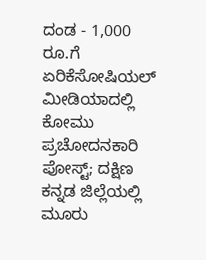ದಂಡ - 1,000 ರೂ.ಗೆ ಏರಿಕೆಸೋಷಿಯಲ್ ಮೀಡಿಯಾದಲ್ಲಿ ಕೋಮು ಪ್ರಚೋದನಕಾರಿ ಪೋಸ್ಟ್; ದಕ್ಷಿಣ ಕನ್ನಡ ಜಿಲ್ಲೆಯಲ್ಲಿ ಮೂರು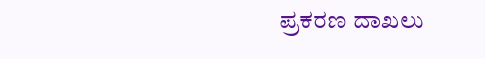ಪ್ರಕರಣ ದಾಖಲು